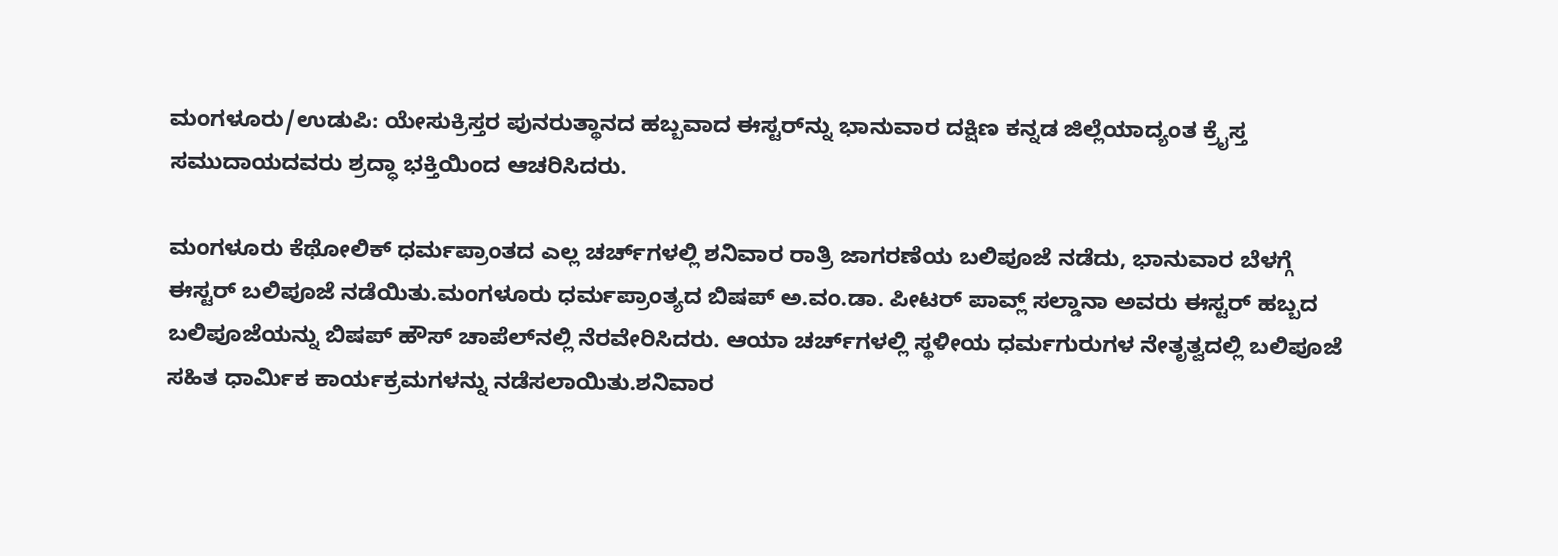ಮಂಗಳೂರು/ಉಡುಪಿ: ಯೇಸುಕ್ರಿಸ್ತರ ಪುನರುತ್ಥಾನದ ಹಬ್ಬವಾದ ಈಸ್ಟರ್‌ನ್ನು ಭಾನುವಾರ ದಕ್ಷಿಣ ಕನ್ನಡ ಜಿಲ್ಲೆಯಾದ್ಯಂತ ಕ್ರೈಸ್ತ ಸಮುದಾಯದವರು ಶ್ರದ್ಧಾ ಭಕ್ತಿಯಿಂದ ಆಚರಿಸಿದರು.

ಮಂಗಳೂರು ಕೆಥೋಲಿಕ್‌ ಧರ್ಮಪ್ರಾಂತದ ಎಲ್ಲ ಚರ್ಚ್‌ಗಳಲ್ಲಿ ಶನಿವಾರ ರಾತ್ರಿ ಜಾಗರಣೆಯ ಬಲಿಪೂಜೆ ನಡೆದು, ಭಾನುವಾರ ಬೆಳಗ್ಗೆ ಈಸ್ಟರ್‌ ಬಲಿಪೂಜೆ ನಡೆಯಿತು.ಮಂಗಳೂರು ಧರ್ಮಪ್ರಾಂತ್ಯದ ಬಿಷಪ್‌ ಅ.ವಂ.ಡಾ. ಪೀಟರ್‌ ಪಾವ್ಲ್‌ ಸಲ್ಡಾನಾ ಅವರು ಈಸ್ಟರ್‌ ಹಬ್ಬದ ಬಲಿಪೂಜೆಯನ್ನು ಬಿಷಪ್‌ ಹೌಸ್‌ ಚಾಪೆಲ್‌ನಲ್ಲಿ ನೆರವೇರಿಸಿದರು. ಆಯಾ ಚರ್ಚ್‌ಗಳಲ್ಲಿ ಸ್ಥಳೀಯ ಧರ್ಮಗುರುಗಳ ನೇತೃತ್ವದಲ್ಲಿ ಬಲಿಪೂಜೆ ಸಹಿತ ಧಾರ್ಮಿಕ ಕಾರ್ಯಕ್ರಮಗಳನ್ನು ನಡೆಸಲಾಯಿತು.ಶನಿವಾರ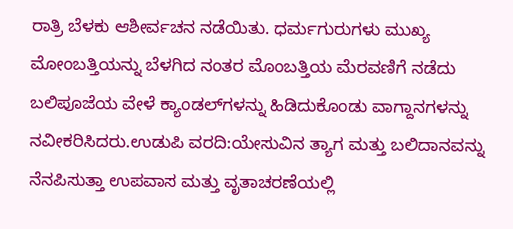ರಾತ್ರಿ ಬೆಳಕು ಆಶೀರ್ವಚನ ನಡೆಯಿತು. ಧರ್ಮಗುರುಗಳು ಮುಖ್ಯ ಮೋಂಬತ್ತಿಯನ್ನು ಬೆಳಗಿದ ನಂತರ ಮೊಂಬತ್ತಿಯ ಮೆರವಣಿಗೆ ನಡೆದು ಬಲಿಪೂಜೆಯ ವೇಳೆ ಕ್ಯಾಂಡಲ್‌ಗಳನ್ನು ಹಿಡಿದುಕೊಂಡು ವಾಗ್ದಾನಗಳನ್ನು ನವೀಕರಿಸಿದರು.ಉಡುಪಿ ವರದಿ:ಯೇಸುವಿನ ತ್ಯಾಗ ಮತ್ತು ಬಲಿದಾನವನ್ನು ನೆನಪಿಸುತ್ತಾ ಉಪವಾಸ ಮತ್ತು ವೃತಾಚರಣೆಯಲ್ಲಿ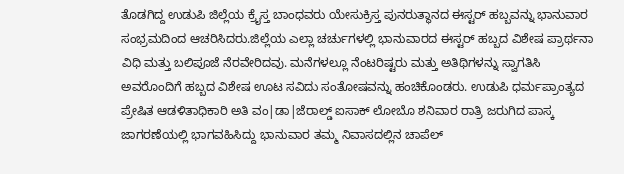ತೊಡಗಿದ್ದ ಉಡುಪಿ ಜಿಲ್ಲೆಯ ಕ್ರೈಸ್ತ ಬಾಂಧವರು ಯೇಸುಕ್ರಿಸ್ತ ಪುನರುತ್ಥಾನದ ಈಸ್ಟರ್ ಹಬ್ಬವನ್ನು ಭಾನುವಾರ ಸಂಭ್ರಮದಿಂದ ಆಚರಿಸಿದರು.ಜಿಲ್ಲೆಯ ಎಲ್ಲಾ ಚರ್ಚುಗಳಲ್ಲಿ ಭಾನುವಾರದ ಈಸ್ಟರ್ ಹಬ್ಬದ ವಿಶೇಷ ಪ್ರಾರ್ಥನಾ ವಿಧಿ ಮತ್ತು ಬಲಿಪೂಜೆ ನೆರವೇರಿದವು. ಮನೆಗಳಲ್ಲೂ ನೆಂಟರಿಷ್ಟರು ಮತ್ತು ಅತಿಥಿಗಳನ್ನು ಸ್ವಾಗತಿಸಿ ಅವರೊಂದಿಗೆ ಹಬ್ಬದ ವಿಶೇಷ ಊಟ ಸವಿದು ಸಂತೋಷವನ್ನು ಹಂಚಿಕೊಂಡರು. ಉಡುಪಿ ಧರ್ಮಪ್ರಾಂತ್ಯದ ಪ್ರೇಷಿತ ಆಡಳಿತಾಧಿಕಾರಿ ಅತಿ ವಂ|ಡಾ|ಜೆರಾಲ್ಡ್ ಐಸಾಕ್ ಲೋಬೊ ಶನಿವಾರ ರಾತ್ರಿ ಜರುಗಿದ ಪಾಸ್ಕ ಜಾಗರಣೆಯಲ್ಲಿ ಭಾಗವಹಿಸಿದ್ದು ಭಾನುವಾರ ತಮ್ಮ ನಿವಾಸದಲ್ಲಿನ ಚಾಪೆಲ್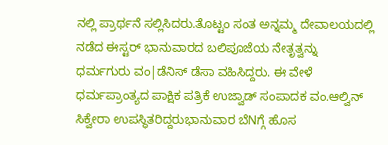ನಲ್ಲಿ ಪ್ರಾರ್ಥನೆ ಸಲ್ಲಿಸಿದರು.ತೊಟ್ಟಂ ಸಂತ ಅನ್ನಮ್ಮ ದೇವಾಲಯದಲ್ಲಿ ನಡೆದ ಈಸ್ಟರ್ ಭಾನುವಾರದ ಬಲಿಪೂಜೆಯ ನೇತೃತ್ವನ್ನು ಧರ್ಮಗುರು ವಂ|ಡೆನಿಸ್ ಡೆಸಾ ವಹಿಸಿದ್ದರು. ಈ ವೇಳೆ ಧರ್ಮಪ್ರಾಂತ್ಯದ ಪಾಕ್ಷಿಕ ಪತ್ರಿಕೆ ಉಜ್ವಾಡ್ ಸಂಪಾದಕ ವಂ.ಆಲ್ವಿನ್ ಸಿಕ್ವೇರಾ ಉಪಸ್ಥಿತರಿದ್ದರುಭಾನುವಾರ ಬೆNಗ್ಗೆ ಹೊಸ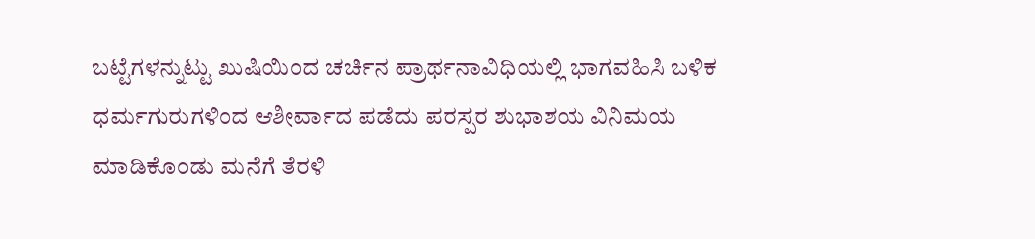ಬಟ್ಟೆಗಳನ್ನುಟ್ಟು ಖುಷಿಯಿಂದ ಚರ್ಚಿನ ಪ್ರಾರ್ಥನಾವಿಧಿಯಲ್ಲಿ ಭಾಗವಹಿಸಿ ಬಳಿಕ ಧರ್ಮಗುರುಗಳಿಂದ ಆಶೀರ್ವಾದ ಪಡೆದು ಪರಸ್ಪರ ಶುಭಾಶಯ ವಿನಿಮಯ ಮಾಡಿಕೊಂಡು ಮನೆಗೆ ತೆರಳಿ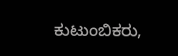ಕುಟುಂಬಿಕರು,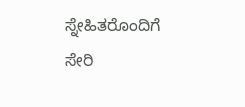ಸ್ನೇಹಿತರೊಂದಿಗೆ ಸೇರಿ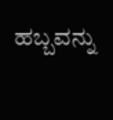ಹಬ್ಬವನ್ನು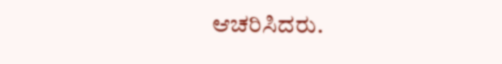ಆಚರಿಸಿದರು.